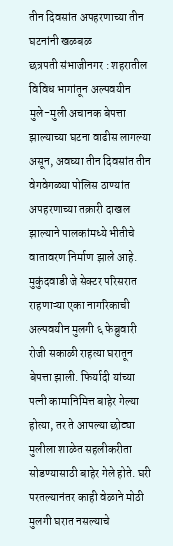तीन दिवसांत अपहरणाच्या तीन घटनांनी खळबळ
छत्रपती संभाजीनगर : शहरातील विविध भागांतून अल्पवयीन मुले-मुली अचानक बेपत्ता झाल्याच्या घटना वाढीस लागल्या असून, अवघ्या तीन दिवसांत तीन वेगवेगळ्या पोलिस ठाण्यांत अपहरणाच्या तक्रारी दाखल झाल्याने पालकांमध्ये भीतीचे वातावरण निर्माण झाले आहे.
मुकुंदवाडी जे सेक्टर परिसरात राहणाऱ्या एका नागरिकाची अल्पवयीन मुलगी ६ फेब्रुवारी रोजी सकाळी राहत्या घरातून बेपत्ता झाली. फिर्यादी यांच्या पत्नी कामानिमित्त बाहेर गेल्या होत्या, तर ते आपल्या छोट्या मुलीला शाळेत सहलीकरीता सोडण्यासाठी बाहेर गेले होते. घरी परतल्यानंतर काही वेळाने मोठी मुलगी घरात नसल्याचे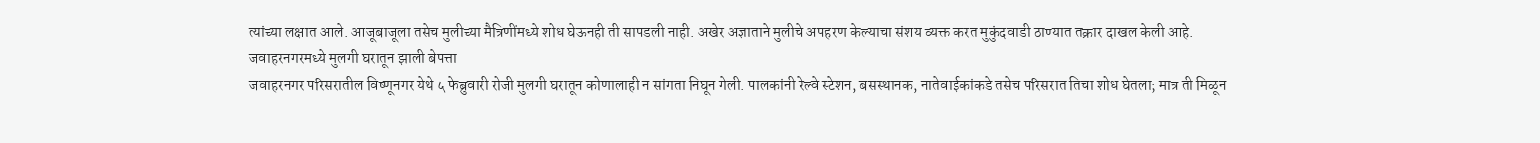त्यांच्या लक्षात आले. आजूबाजूला तसेच मुलीच्या मैत्रिणींमध्ये शोध घेऊनही ती सापडली नाही. अखेर अज्ञाताने मुलीचे अपहरण केल्याचा संशय व्यक्त करत मुकुंदवाडी ठाण्यात तक्रार दाखल केली आहे.
जवाहरनगरमध्ये मुलगी घरातून झाली बेपत्ता
जवाहरनगर परिसरातील विष्णूनगर येथे ५ फेब्रुवारी रोजी मुलगी घरातून कोणालाही न सांगता निघून गेली. पालकांनी रेल्वे स्टेशन, बसस्थानक, नातेवाईकांकडे तसेच परिसरात तिचा शोध घेतला; मात्र ती मिळून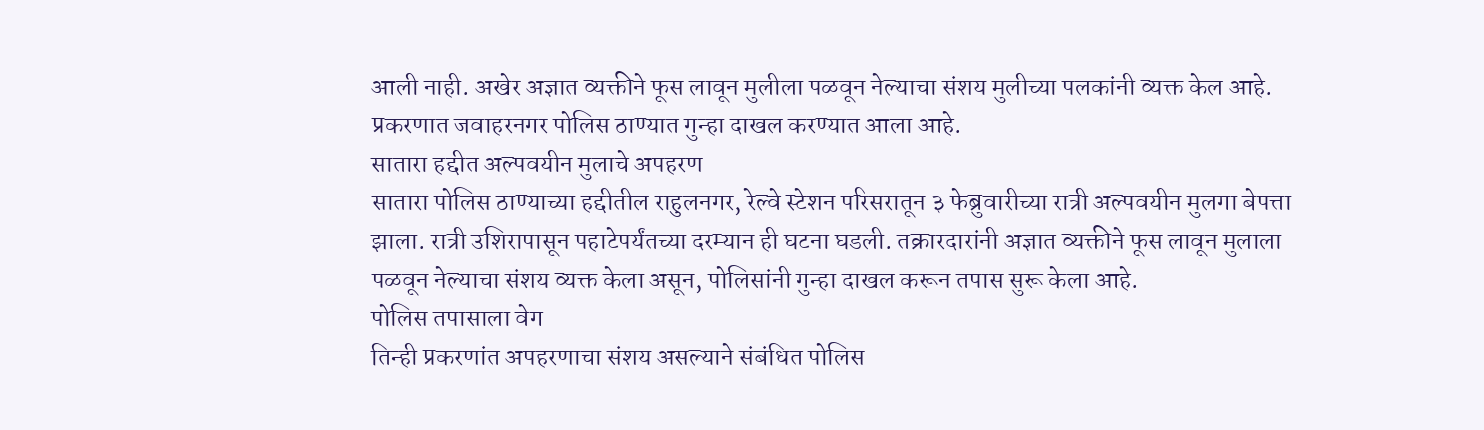आली नाही. अखेर अज्ञात व्यक्तीने फूस लावून मुलीला पळवून नेल्याचा संशय मुलीच्या पलकांनी व्यक्त केल आहे. प्रकरणात जवाहरनगर पोलिस ठाण्यात गुन्हा दाखल करण्यात आला आहे.
सातारा हद्दीत अल्पवयीन मुलाचे अपहरण
सातारा पोलिस ठाण्याच्या हद्दीतील राहुलनगर, रेल्वे स्टेशन परिसरातून ३ फेब्रुवारीच्या रात्री अल्पवयीन मुलगा बेपत्ता झाला. रात्री उशिरापासून पहाटेपर्यंतच्या दरम्यान ही घटना घडली. तक्रारदारांनी अज्ञात व्यक्तीने फूस लावून मुलाला पळवून नेल्याचा संशय व्यक्त केला असून, पोलिसांनी गुन्हा दाखल करून तपास सुरू केला आहे.
पोलिस तपासाला वेग
तिन्ही प्रकरणांत अपहरणाचा संशय असल्याने संबंधित पोलिस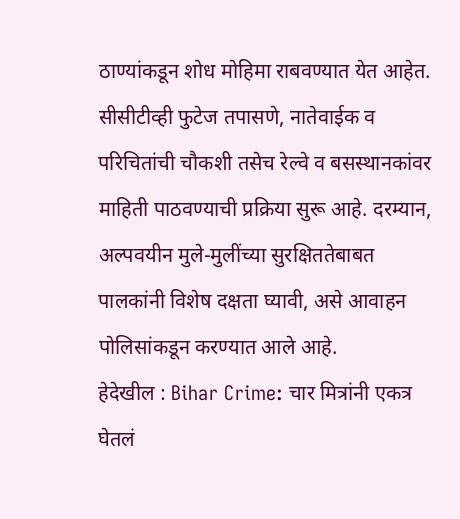ठाण्यांकडून शोध मोहिमा राबवण्यात येत आहेत. सीसीटीव्ही फुटेज तपासणे, नातेवाईक व परिचितांची चौकशी तसेच रेल्वे व बसस्थानकांवर माहिती पाठवण्याची प्रक्रिया सुरू आहे. दरम्यान, अल्पवयीन मुले-मुलींच्या सुरक्षिततेबाबत पालकांनी विशेष दक्षता घ्यावी, असे आवाहन पोलिसांकडून करण्यात आले आहे.
हेदेखील : Bihar Crime: चार मित्रांनी एकत्र घेतलं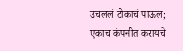उचललं टोकाचं पाऊल; एकाच कंपनीत करायचे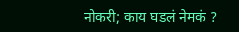नोकरी; काय घडलं नेमकं ?